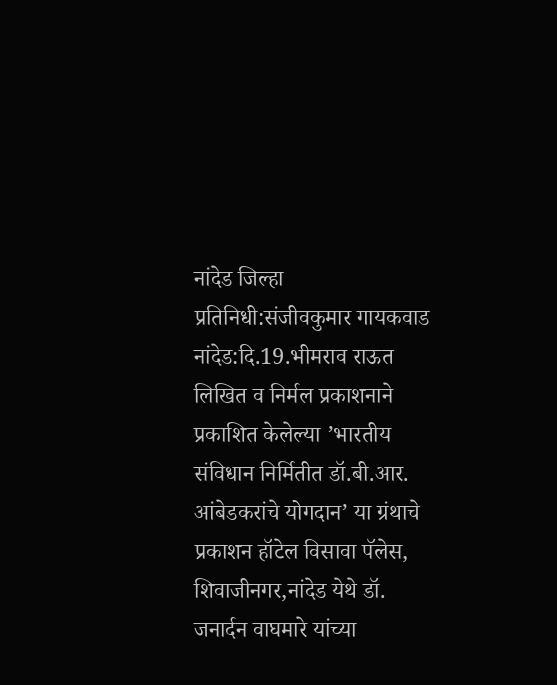नांदेड जिल्हा प्रतिनिधी:संजीवकुमार गायकवाड
नांदेड:दि.19.भीमराव राऊत लिखित व निर्मल प्रकाशनाने प्रकाशित केलेल्या ’भारतीय संविधान निर्मितीत डॉ.बी.आर. आंबेडकरांचे योगदान’ या ग्रंथाचे प्रकाशन हॉटेल विसावा पॅलेस, शिवाजीनगर,नांदेड येथे डॉ. जनार्दन वाघमारे यांच्या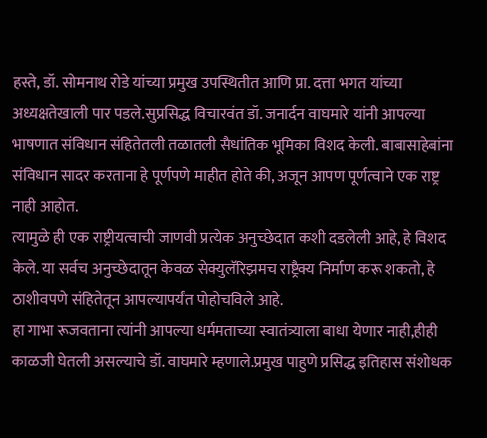हस्ते, डॉ. सोमनाथ रोडे यांच्या प्रमुख उपस्थितीत आणि प्रा. दत्ता भगत यांच्या अध्यक्षतेखाली पार पडले.सुप्रसिद्ध विचारवंत डॉ. जनार्दन वाघमारे यांनी आपल्या भाषणात संविधान संहितेतली तळातली सैधांतिक भूमिका विशद केली. बाबासाहेबांना संविधान सादर करताना हे पूर्णपणे माहीत होते की, अजून आपण पूर्णत्वाने एक राष्ट्र नाही आहोत.
त्यामुळे ही एक राष्ट्रीयत्वाची जाणवी प्रत्येक अनुच्छेदात कशी दडलेली आहे, हे विशद केले. या सर्वच अनुच्छेदातून केवळ सेक्युलॅरिझमच राष्ट्रैक्य निर्माण करू शकतो, हे ठाशीवपणे संहितेतून आपल्यापर्यंत पोहोचविले आहे.
हा गाभा रूजवताना त्यांनी आपल्या धर्ममताच्या स्वातंत्र्याला बाधा येणार नाही,हीही काळजी घेतली असल्याचे डॉ. वाघमारे म्हणाले.प्रमुख पाहुणे प्रसिद्ध इतिहास संशोधक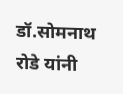डॉ.सोमनाथ रोडे यांनी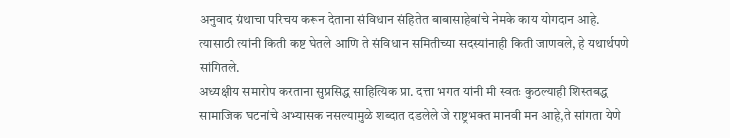अनुवाद ग्रंथाचा परिचय करून देताना संविधान संहितेत बाबासाहेबांचे नेमके काय योगदान आहे.
त्यासाठी त्यांनी किती कष्ट घेतले आणि ते संविधान समितीच्या सदस्यांनाही किती जाणवले, हे यथार्थपणे सांगितले.
अध्यक्षीय समारोप करताना सुप्रसिद्ध साहित्यिक प्रा. दत्ता भगत यांनी मी स्वतः कुठल्याही शिस्तबद्ध सामाजिक घटनांचे अभ्यासक नसल्यामुळे शब्दात दडलेले जे राष्ट्रभक्त मानवी मन आहे,ते सांगता येणे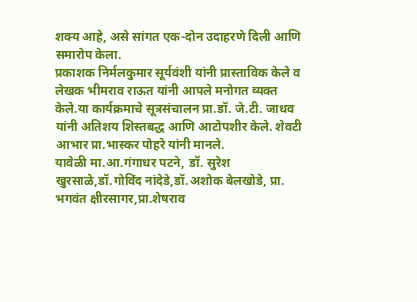शक्य आहे, असे सांगत एक-दोन उदाहरणे दिली आणि समारोप केला.
प्रकाशक निर्मलकुमार सूर्यवंशी यांनी प्रास्ताविक केले व लेखक भीमराव राऊत यांनी आपले मनोगत व्यक्त केले.या कार्यक्रमाचे सूत्रसंचालन प्रा.डॉ. जे.टी. जाधव यांनी अतिशय शिस्तबद्ध आणि आटोपशीर केले. शेवटी आभार प्रा.भास्कर पोहरे यांनी मानले.
यावेळी मा.आ.गंगाधर पटने, डॉ. सुरेश खुरसाळे,डॉ.गोविंद नांदेडे,डॉ.अशोक बेलखोडे, प्रा. भगवंत क्षीरसागर,प्रा.शेषराव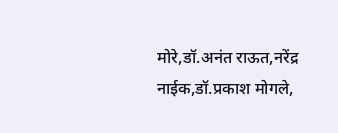मोरे,डॉ.अनंत राऊत,नरेंद्र नाईक,डॉ.प्रकाश मोगले,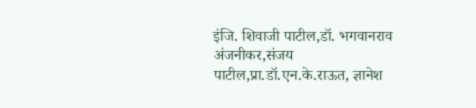इंजि. शिवाजी पाटील,डॉ. भगवानराव अंजनीकर,संजय पाटील,प्रा.डॉ.एन.के.राऊत, ज्ञानेश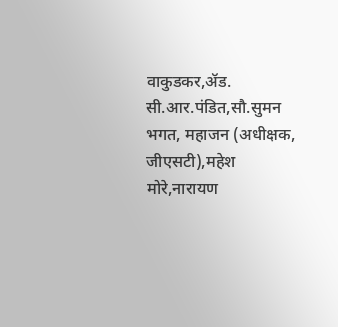वाकुडकर,ॲड. सी.आर.पंडित,सौ.सुमन भगत, महाजन (अधीक्षक, जीएसटी),महेश मोरे,नारायण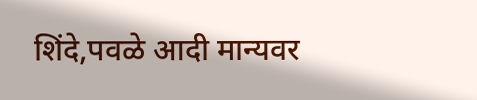शिंदे,पवळे आदी मान्यवर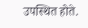उपस्थित होते.